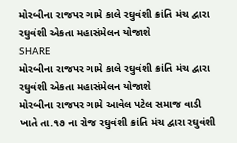મોરબીના રાજપર ગામે કાલે રઘુવંશી ક્રાંતિ મંચ દ્વારા રઘુવંશી એકતા મહાસંમેલન યોજાશે
SHARE
મોરબીના રાજપર ગામે કાલે રઘુવંશી ક્રાંતિ મંચ દ્વારા રઘુવંશી એકતા મહાસંમેલન યોજાશે
મોરબીના રાજપર ગામે આવેલ પટેલ સમાજ વાડી ખાતે તા.૧૭ ના રોજ રઘુવંશી ક્રાંતિ મંચ દ્વારા રઘુવંશી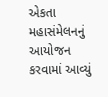એકતા મહાસંમેલનનું આયોજન કરવામાં આવ્યું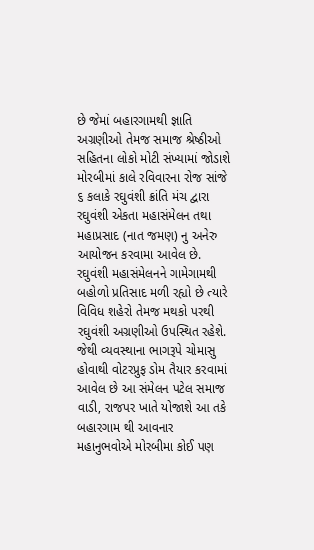છે જેમાં બહારગામથી જ્ઞાતિ અગ્રણીઓ તેમજ સમાજ શ્રેષ્ઠીઓ સહિતના લોકો મોટી સંખ્યામાં જોડાશે
મોરબીમાં કાલે રવિવારના રોજ સાંજે ૬ કલાકે રઘુવંશી ક્રાંતિ મંચ દ્વારા રઘુવંશી એકતા મહાસંમેલન તથા મહાપ્રસાદ (નાત જમણ) નુ અનેરુ આયોજન કરવામા આવેલ છે. રઘુવંશી મહાસંમેલનને ગામેગામથી બહોળો પ્રતિસાદ મળી રહ્યો છે ત્યારે વિવિધ શહેરો તેમજ મથકો પરથી રઘુવંશી અગ્રણીઓ ઉપસ્થિત રહેશે. જેથી વ્યવસ્થાના ભાગરૂપે ચોમાસુ હોવાથી વોટરપ્રુફ ડોમ તૈયાર કરવામાં આવેલ છે આ સંમેલન પટેલ સમાજ વાડી, રાજપર ખાતે યોજાશે આ તકે બહારગામ થી આવનાર મહાનુભવોએ મોરબીમા કોઈ પણ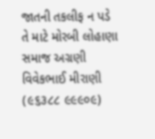જાતની તકલીફ ન પડે તે માટે મોરબી લોહાણા સમાજ અગ્રણી વિવેકભાઈ મીરાણી (૯૬૩૮૮ ૯૯૯૦૯)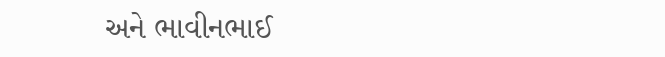અને ભાવીનભાઈ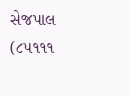સેજપાલ (૮૫૧૧૧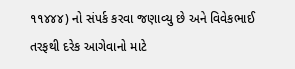૧૧૪૪૪) નો સંપર્ક કરવા જણાવ્યુ છે અને વિવેકભાઈ તરફથી દરેક આગેવાનો માટે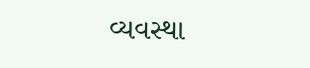વ્યવસ્થા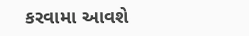કરવામા આવશે